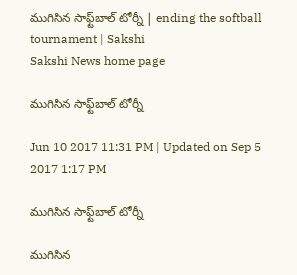ముగిసిన సాఫ్ట్‌బాల్‌ టోర్నీ | ending the softball tournament | Sakshi
Sakshi News home page

ముగిసిన సాఫ్ట్‌బాల్‌ టోర్నీ

Jun 10 2017 11:31 PM | Updated on Sep 5 2017 1:17 PM

ముగిసిన సాఫ్ట్‌బాల్‌ టోర్నీ

ముగిసిన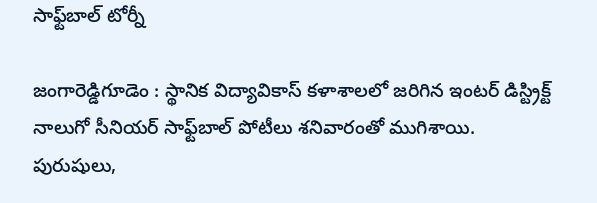సాఫ్ట్‌బాల్‌ టోర్నీ

జంగారెడ్డిగూడెం : స్థానిక విద్యావికాస్‌ కళాశాలలో జరిగిన ఇంటర్‌ డిస్ట్రిక్ట్‌ నాలుగో సీనియర్‌ సాఫ్ట్‌బాల్‌ పోటీలు శనివారంతో ముగిశాయి. పురుషులు,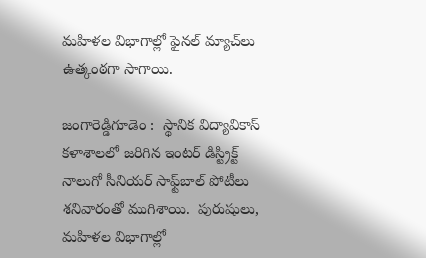మహిళల విభాగాల్లో ఫైనల్‌ మ్యాచ్‌లు ఉత్కంఠగా సాగాయి.

జంగారెడ్డిగూడెం :  స్థానిక విద్యావికాస్‌ కళాశాలలో జరిగిన ఇంటర్‌ డిస్ట్రిక్ట్‌ నాలుగో సీనియర్‌ సాఫ్ట్‌బాల్‌ పోటీలు శనివారంతో ముగిశాయి.  పురుషులు, మహిళల విభాగాల్లో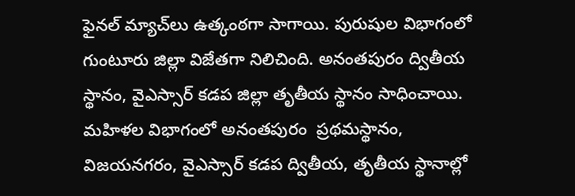ఫైనల్‌ మ్యాచ్‌లు ఉత్కంఠగా సాగాయి. పురుషుల విభాగంలో గుంటూరు జిల్లా విజేతగా నిలిచింది. అనంతపురం ద్వితీయ స్థానం, వైఎస్సార్‌ కడప జిల్లా తృతీయ స్థానం సాధించాయి. మహిళల విభాగంలో అనంతపురం  ప్రథమస్థానం, విజయనగరం, వైఎస్సార్‌ కడప ద్వితీయ, తృతీయ స్థానాల్లో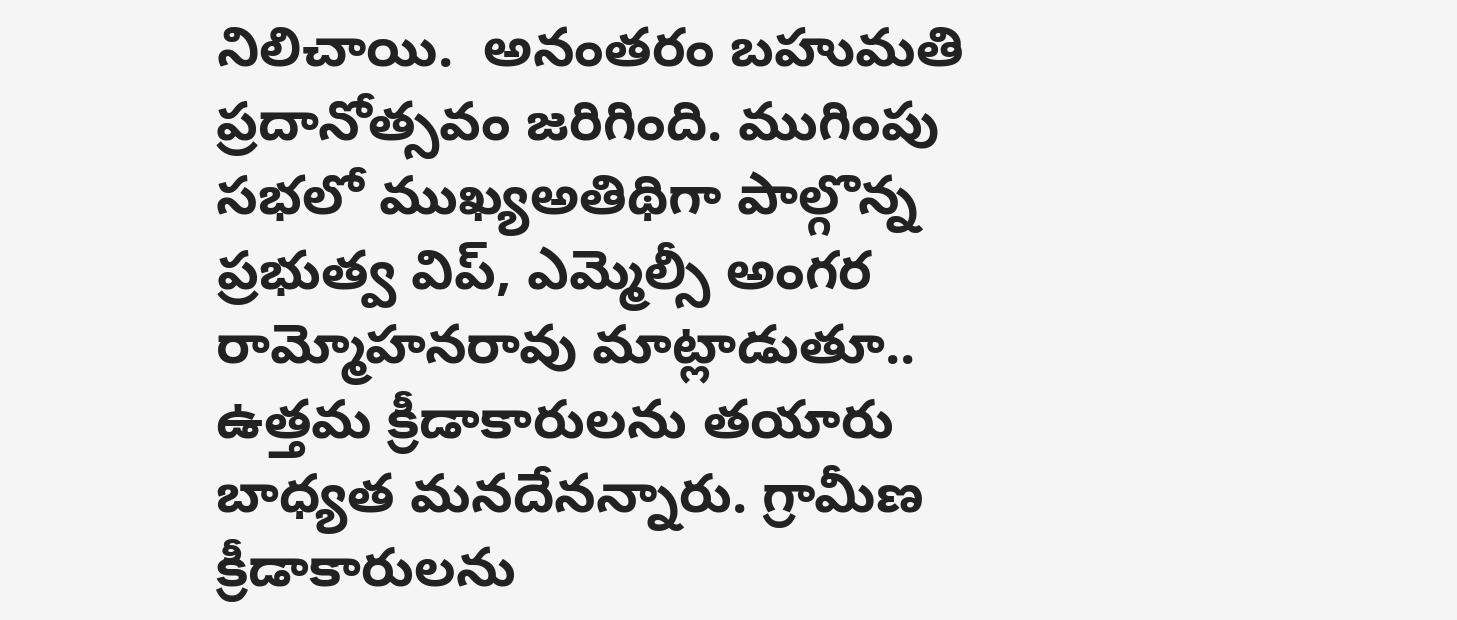నిలిచాయి.  అనంతరం బహుమతి ప్రదానోత్సవం జరిగింది. ముగింపు సభలో ముఖ్యఅతిథిగా పాల్గొన్న ప్రభుత్వ విప్, ఎమ్మెల్సీ అంగర రామ్మోహనరావు మాట్లాడుతూ.. ఉత్తమ క్రీడాకారులను తయారు బాధ్యత మనదేనన్నారు. గ్రామీణ క్రీడాకారులను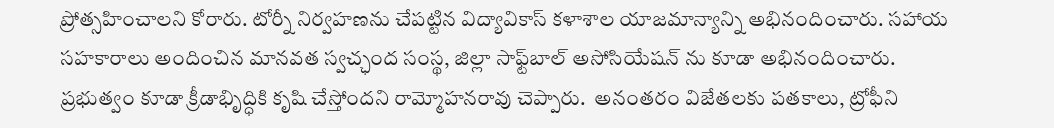ప్రోత్సహించాలని కోరారు. టోర్నీ నిర్వహణను చేపట్టిన విద్యావికాస్‌ కళాశాల యాజమాన్యాన్ని అభినందించారు. సహాయ సహకారాలు అందించిన మానవత స్వచ్ఛంద సంస్థ, జిల్లా సాఫ్ట్‌బాల్‌ అసోసియేషన్‌ ను కూడా అభినందించారు. ప్రభుత్వం కూడా క్రీడాభిృద్ధికి కృషి చేస్తోందని రామ్మోహనరావు చెప్పారు.  అనంతరం విజేతలకు పతకాలు, ట్రోఫీని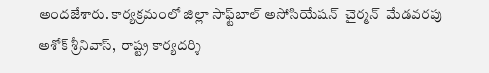అందజేశారు. కార్యక్రమంలో జిల్లా సాఫ్ట్‌బాల్‌ అసోసియేషన్‌  చైర్మన్‌  మేడవరపు అశోక్‌ శ్రీనివాస్,  రాష్ట్ర కార్యదర్శి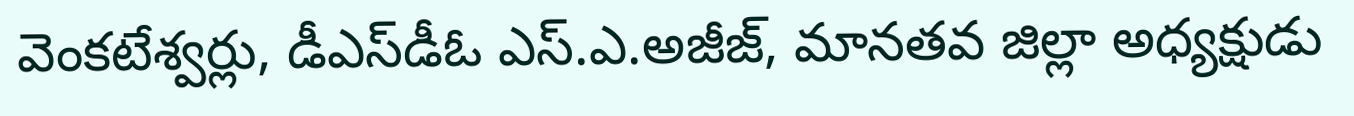వెంకటేశ్వర్లు, డీఎస్‌డీఓ ఎస్‌.ఎ.అజీజ్, మానతవ జిల్లా అధ్యక్షుడు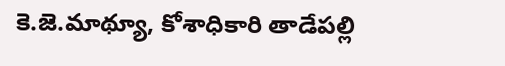కె.జె.మాథ్యూ, కోశాధికారి తాడేపల్లి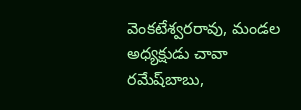వెంకటేశ్వరరావు, మండల అధ్యక్షుడు చావా రమేష్‌బాబు,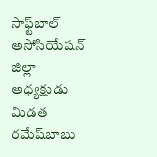సాఫ్ట్‌బాల్‌ అసోసియేషన్‌ జిల్లా అధ్యక్షుడు మిడత రమేష్‌బాబు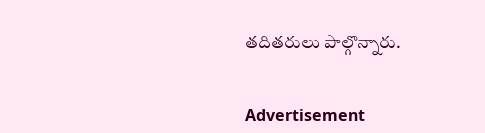తదితరులు పాల్గొన్నారు.


Advertisement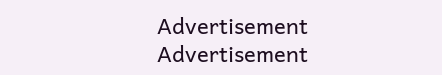Advertisement
Advertisement